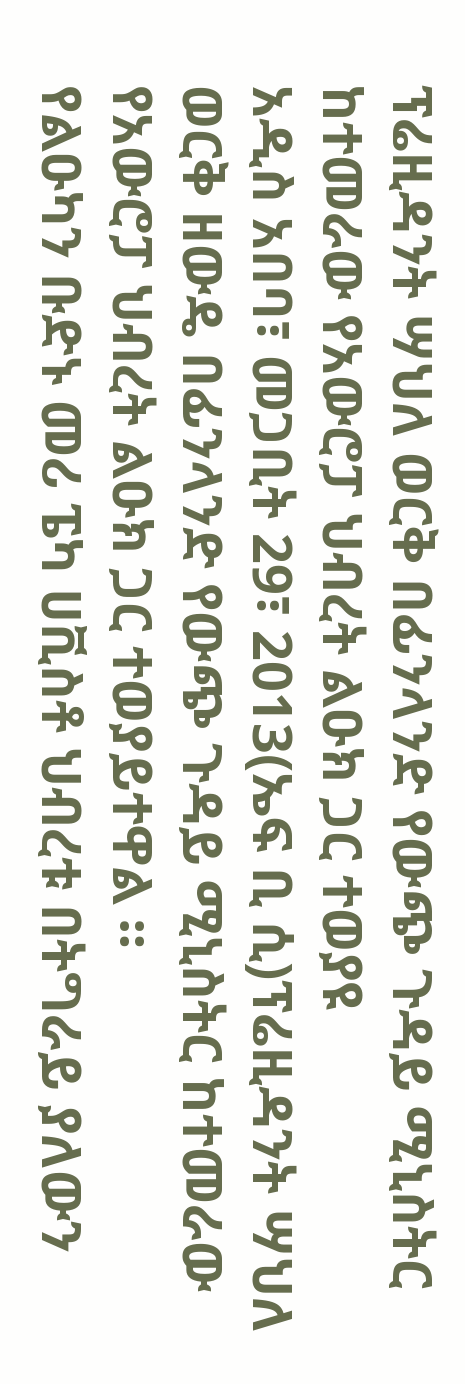ፕሬዚዳንት ሣህለ ወርቅ በፊንላንድ የውጭ ጉዳይ ሚኒስትር ከተመራው የአውሮፓ ህብረት ልዑክ ጋር ተወያዩ
አዲስ አበባ፣ መጋቢት 29፣ 2013(ኤፍ ቢ ሲ)ፕሬዚዳንት ሣህለ ወርቅ ዘውዴ በፊንላንድ የውጭ ጉዳይ ሚኒስትር ከተመራው የአውሮፓ ህብረት ልዑክ ጋር ተወያይተዋል ።
የልዑካን ቡድኑ መሪ ፔካ ሀቪስቶ ህብረቱ በትግራይ ያለውን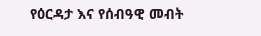የዕርዳታ እና የሰብዓዊ መብት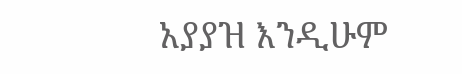አያያዝ እንዲሁም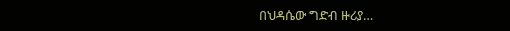በህዳሴው ግድብ ዙሪያ…